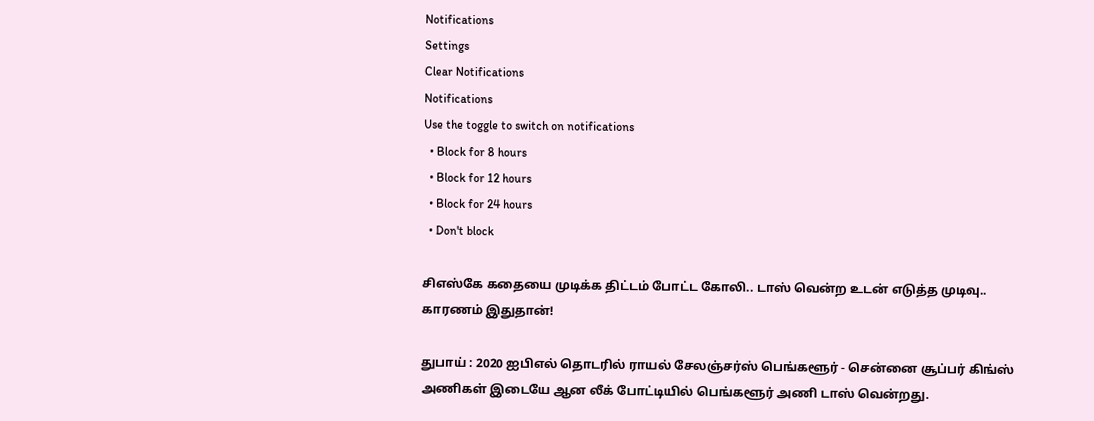Notifications
Settings
Clear Notifications
Notifications
Use the toggle to switch on notifications
  • Block for 8 hours
  • Block for 12 hours
  • Block for 24 hours
  • Don't block

சிஎஸ்கே கதையை முடிக்க திட்டம் போட்ட கோலி.. டாஸ் வென்ற உடன் எடுத்த முடிவு.. காரணம் இதுதான்!

துபாய் : 2020 ஐபிஎல் தொடரில் ராயல் சேலஞ்சர்ஸ் பெங்களூர் - சென்னை சூப்பர் கிங்ஸ் அணிகள் இடையே ஆன லீக் போட்டியில் பெங்களூர் அணி டாஸ் வென்றது.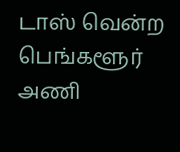டாஸ் வென்ற பெங்களூர் அணி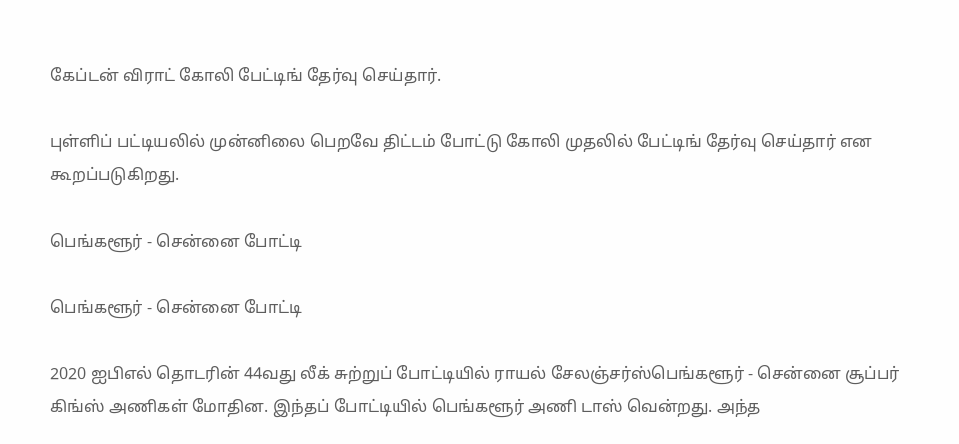கேப்டன் விராட் கோலி பேட்டிங் தேர்வு செய்தார்.

புள்ளிப் பட்டியலில் முன்னிலை பெறவே திட்டம் போட்டு கோலி முதலில் பேட்டிங் தேர்வு செய்தார் என கூறப்படுகிறது.

பெங்களூர் - சென்னை போட்டி

பெங்களூர் - சென்னை போட்டி

2020 ஐபிஎல் தொடரின் 44வது லீக் சுற்றுப் போட்டியில் ராயல் சேலஞ்சர்ஸ்பெங்களூர் - சென்னை சூப்பர் கிங்ஸ் அணிகள் மோதின. இந்தப் போட்டியில் பெங்களூர் அணி டாஸ் வென்றது. அந்த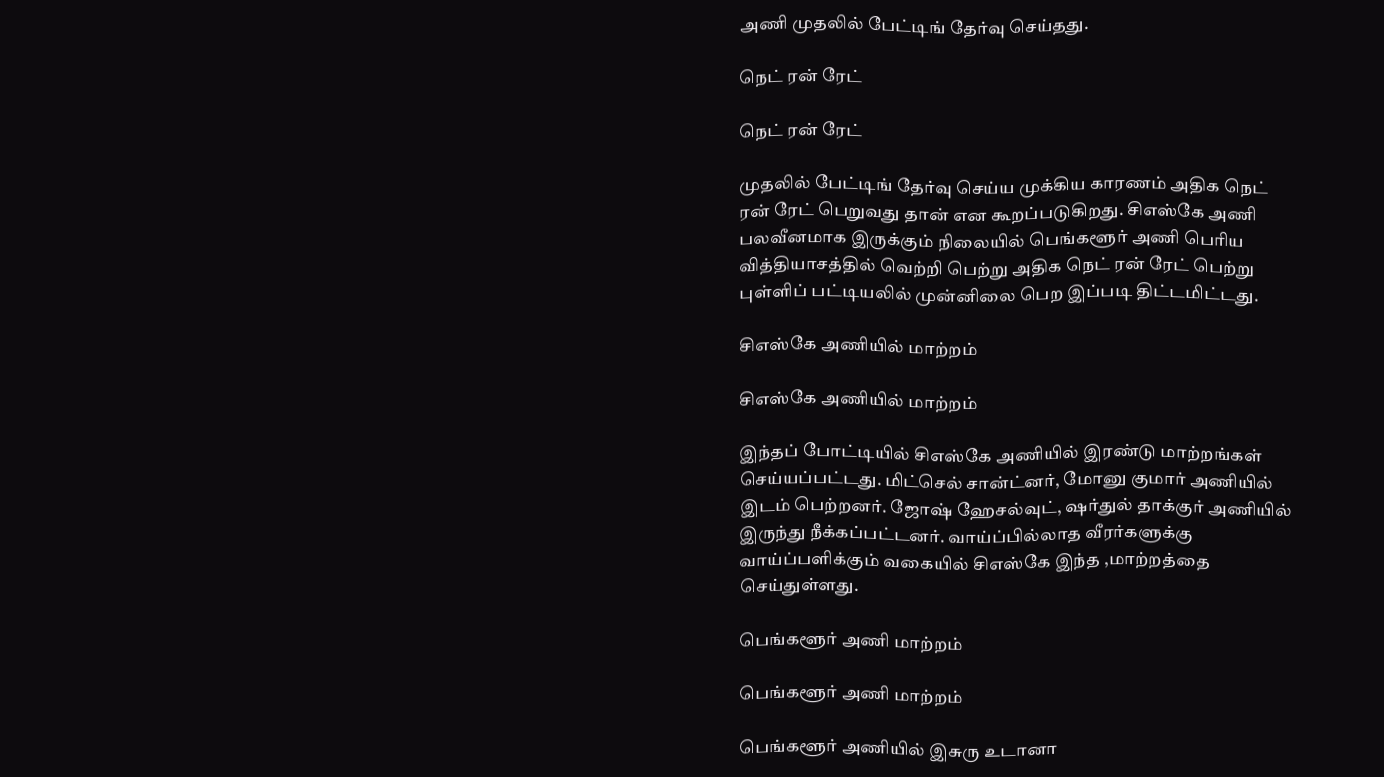அணி முதலில் பேட்டிங் தேர்வு செய்தது.

நெட் ரன் ரேட்

நெட் ரன் ரேட்

முதலில் பேட்டிங் தேர்வு செய்ய முக்கிய காரணம் அதிக நெட் ரன் ரேட் பெறுவது தான் என கூறப்படுகிறது. சிஎஸ்கே அணி பலவீனமாக இருக்கும் நிலையில் பெங்களூர் அணி பெரிய வித்தியாசத்தில் வெற்றி பெற்று அதிக நெட் ரன் ரேட் பெற்று புள்ளிப் பட்டியலில் முன்னிலை பெற இப்படி திட்டமிட்டது.

சிஎஸ்கே அணியில் மாற்றம்

சிஎஸ்கே அணியில் மாற்றம்

இந்தப் போட்டியில் சிஎஸ்கே அணியில் இரண்டு மாற்றங்கள் செய்யப்பட்டது. மிட்செல் சான்ட்னர், மோனு குமார் அணியில் இடம் பெற்றனர். ஜோஷ் ஹேசல்வுட், ஷர்துல் தாக்குர் அணியில் இருந்து நீக்கப்பட்டனர். வாய்ப்பில்லாத வீரர்களுக்கு வாய்ப்பளிக்கும் வகையில் சிஎஸ்கே இந்த ,மாற்றத்தை செய்துள்ளது.

பெங்களூர் அணி மாற்றம்

பெங்களூர் அணி மாற்றம்

பெங்களூர் அணியில் இசுரு உடானா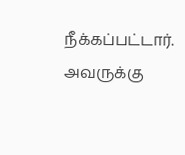நீக்கப்பட்டார். அவருக்கு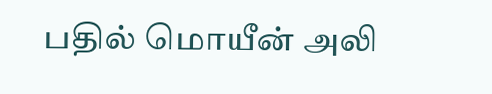பதில் மொயீன் அலி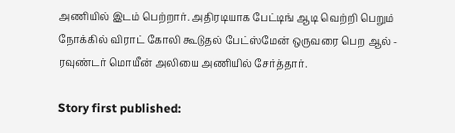அணியில் இடம் பெற்றார். அதிரடியாக பேட்டிங் ஆடி வெற்றி பெறும் நோக்கில் விராட் கோலி கூடுதல் பேட்ஸ்மேன் ஒருவரை பெற ஆல் - ரவுண்டர் மொயீன் அலியை அணியில் சேர்த்தார்.

Story first published: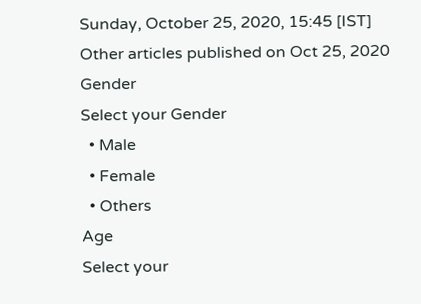Sunday, October 25, 2020, 15:45 [IST]
Other articles published on Oct 25, 2020
Gender
Select your Gender
  • Male
  • Female
  • Others
Age
Select your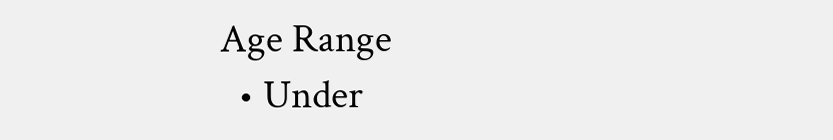Age Range
  • Under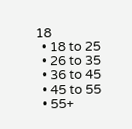18
  • 18 to 25
  • 26 to 35
  • 36 to 45
  • 45 to 55
  • 55+